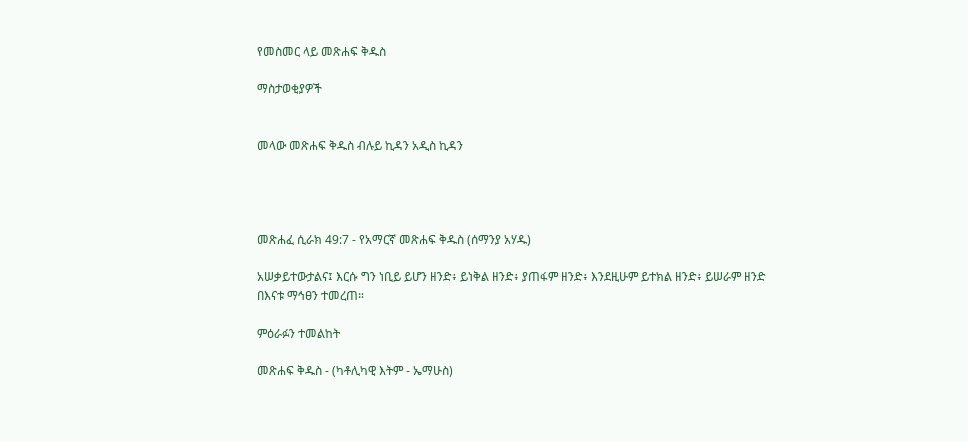የመስመር ላይ መጽሐፍ ቅዱስ

ማስታወቂያዎች


መላው መጽሐፍ ቅዱስ ብሉይ ኪዳን አዲስ ኪዳን




መጽሐፈ ሲራክ 49:7 - የአማርኛ መጽሐፍ ቅዱስ (ሰማንያ አሃዱ)

አሠቃይተውታልና፤ እርሱ ግን ነቢይ ይሆን ዘንድ፥ ይነቅል ዘንድ፥ ያጠፋም ዘንድ፥ እንደዚሁም ይተክል ዘንድ፥ ይሠራም ዘንድ በእናቱ ማኅፀን ተመረጠ።

ምዕራፉን ተመልከት

መጽሐፍ ቅዱስ - (ካቶሊካዊ እትም - ኤማሁስ)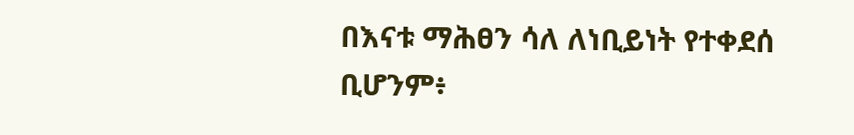በእናቱ ማሕፀን ሳለ ለነቢይነት የተቀደሰ ቢሆንም፥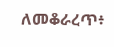ለመቆራረጥ፥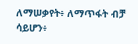ለማሠቃየት፥ ለማጥፋት ብቻ ሳይሆን፥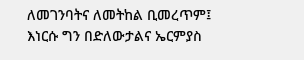ለመገንባትና ለመትከል ቢመረጥም፤ እነርሱ ግን በድለውታልና ኤርምያስ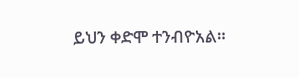ይህን ቀድሞ ተንብዮአል።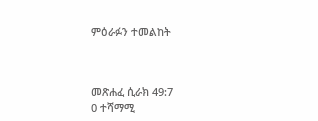ምዕራፉን ተመልከት



መጽሐፈ ሲራክ 49:7
0 ተሻማሚ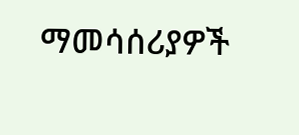ማመሳሰሪያዎች